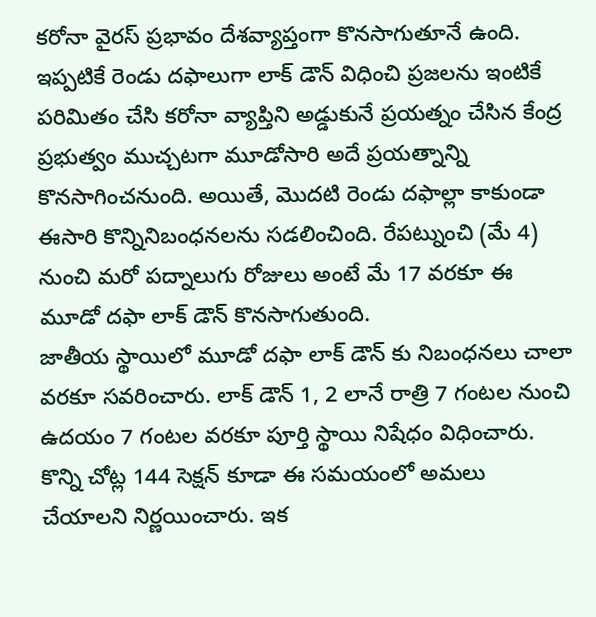కరోనా వైరస్ ప్రభావం దేశవ్యాప్తంగా కొనసాగుతూనే ఉంది. ఇప్పటికే రెండు దఫాలుగా లాక్ డౌన్ విధించి ప్రజలను ఇంటికే పరిమితం చేసి కరోనా వ్యాప్తిని అడ్డుకునే ప్రయత్నం చేసిన కేంద్ర ప్రభుత్వం ముచ్చటగా మూడోసారి అదే ప్రయత్నాన్ని కొనసాగించనుంది. అయితే, మొదటి రెండు దఫాల్లా కాకుండా ఈసారి కొన్నినిబంధనలను సడలించింది. రేపట్నుంచి (మే 4) నుంచి మరో పద్నాలుగు రోజులు అంటే మే 17 వరకూ ఈ మూడో దఫా లాక్ డౌన్ కొనసాగుతుంది.
జాతీయ స్థాయిలో మూడో దఫా లాక్ డౌన్ కు నిబంధనలు చాలా వరకూ సవరించారు. లాక్ డౌన్ 1, 2 లానే రాత్రి 7 గంటల నుంచి ఉదయం 7 గంటల వరకూ పూర్తి స్థాయి నిషేధం విధించారు. కొన్ని చోట్ల 144 సెక్షన్ కూడా ఈ సమయంలో అమలు చేయాలని నిర్ణయించారు. ఇక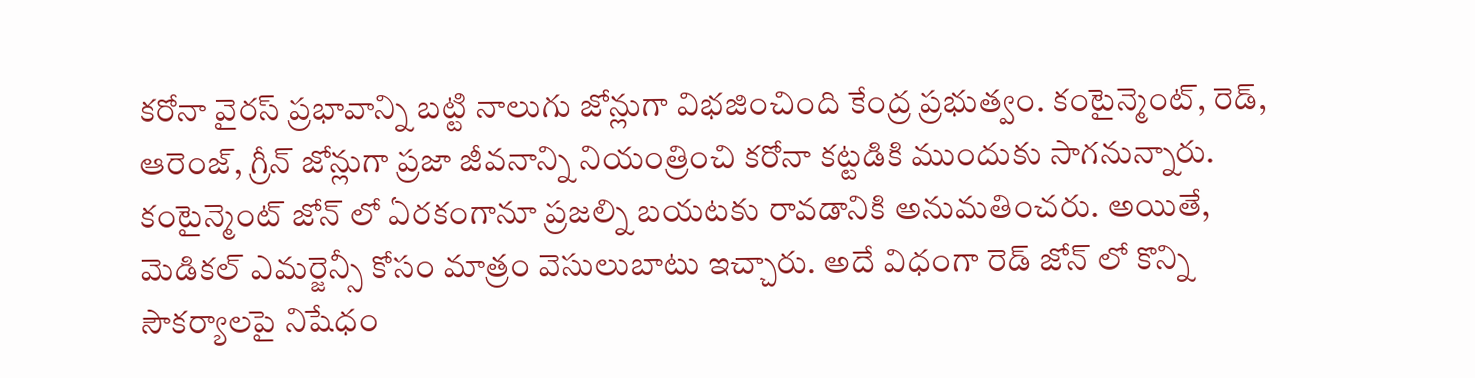కరోనా వైరస్ ప్రభావాన్ని బట్టి నాలుగు జోన్లుగా విభజించింది కేంద్ర ప్రభుత్వం. కంటైన్మెంట్, రెడ్, ఆరెంజ్, గ్రీన్ జోన్లుగా ప్రజా జీవనాన్ని నియంత్రించి కరోనా కట్టడికి ముందుకు సాగనున్నారు. కంటైన్మెంట్ జోన్ లో ఏరకంగానూ ప్రజల్ని బయటకు రావడానికి అనుమతించరు. అయితే, మెడికల్ ఎమర్జెన్సీ కోసం మాత్రం వెసులుబాటు ఇచ్చారు. అదే విధంగా రెడ్ జోన్ లో కొన్ని సౌకర్యాలపై నిషేధం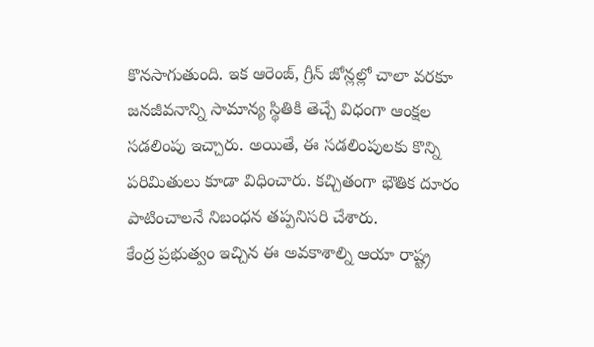కొనసాగుతుంది. ఇక ఆరెంజ్, గ్రీన్ జోన్లల్లో చాలా వరకూ జనజీవనాన్ని సామాన్య స్థితికి తెచ్చే విధంగా ఆంక్షల సడలింపు ఇచ్చారు. అయితే, ఈ సడలింపులకు కొన్ని పరిమితులు కూడా విధించారు. కచ్చితంగా భౌతిక దూరం పాటించాలనే నిబంధన తప్పనిసరి చేశారు.
కేంద్ర ప్రభుత్వం ఇచ్చిన ఈ అవకాశాల్ని ఆయా రాష్ట్ర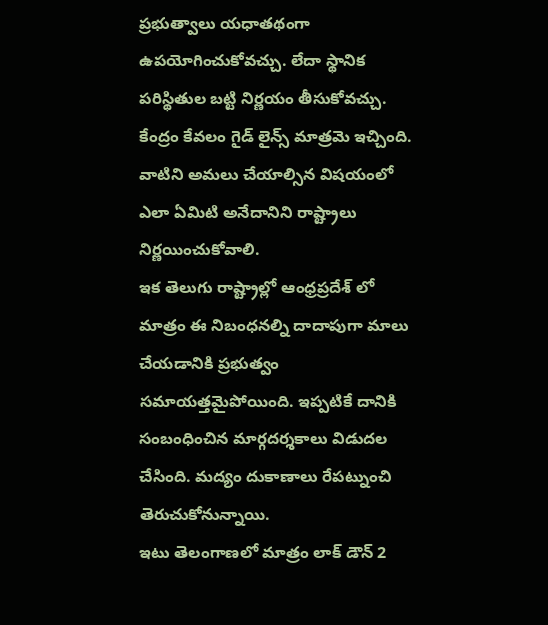ప్రభుత్వాలు యధాతథంగా ఉపయోగించుకోవచ్చు. లేదా స్థానిక పరిస్థితుల బట్టి నిర్ణయం తీసుకోవచ్చు. కేంద్రం కేవలం గైడ్ లైన్స్ మాత్రమె ఇచ్చింది. వాటిని అమలు చేయాల్సిన విషయంలో ఎలా ఏమిటి అనేదానిని రాష్ట్రాలు నిర్ణయించుకోవాలి.
ఇక తెలుగు రాష్ట్రాల్లో ఆంధ్రప్రదేశ్ లో మాత్రం ఈ నిబంధనల్ని దాదాపుగా మాలు చేయడానికి ప్రభుత్వం సమాయత్తమైపోయింది. ఇప్పటికే దానికి సంబంధించిన మార్గదర్శకాలు విడుదల చేసింది. మద్యం దుకాణాలు రేపట్నుంచి తెరుచుకోనున్నాయి.
ఇటు తెలంగాణలో మాత్రం లాక్ డౌన్ 2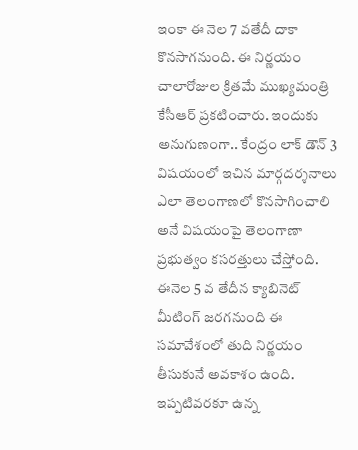ఇంకా ఈ నెల 7 వతేదీ దాకా కొనసాగనుంది. ఈ నిర్ణయం చాలారోజుల క్రితమే ముఖ్యమంత్రి కేసీఆర్ ప్రకటించారు. ఇందుకు అనుగుణంగా.. కేంద్రం లాక్ డౌన్ 3 విషయంలో ఇచిన మార్గదర్శనాలు ఎలా తెలంగాణలో కొనసాగించాలి అనే విషయంపై తెలంగాణా ప్రభుత్వం కసరత్తులు చేస్తోంది. ఈనెల 5 వ తేదీన క్యాబినెట్ మీటింగ్ జరగనుంది ఈ సమావేశంలో తుది నిర్ణయం తీసుకునే అవకాశం ఉంది. ఇప్పటివరకూ ఉన్న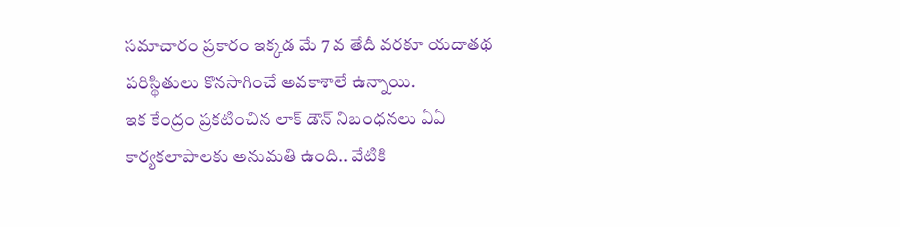సమాచారం ప్రకారం ఇక్కడ మే 7 వ తేదీ వరకూ యదాతథ పరిస్థితులు కొనసాగించే అవకాశాలే ఉన్నాయి.
ఇక కేంద్రం ప్రకటించిన లాక్ డౌన్ నిబంధనలు ఏఏ కార్యకలాపాలకు అనుమతి ఉంది.. వేటికి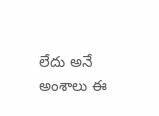లేదు అనే అంశాలు ఈ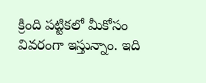క్రింది పట్టికలో మీకోసం వివరంగా ఇస్తున్నాం. ఇది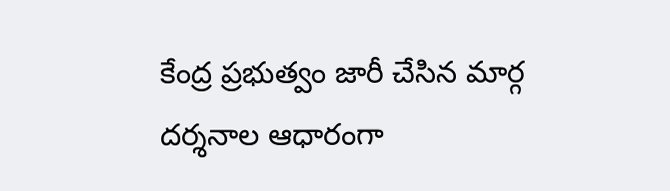కేంద్ర ప్రభుత్వం జారీ చేసిన మార్గ దర్శనాల ఆధారంగా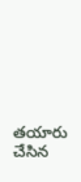తయారు చేసిన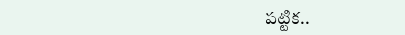పట్టిక..